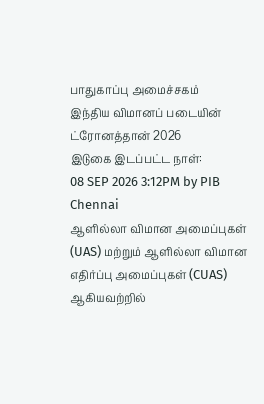பாதுகாப்பு அமைச்சகம்
இந்திய விமானப் படையின் ட்ரோனத்தான் 2026
இடுகை இடப்பட்ட நாள்:
08 SEP 2026 3:12PM by PIB Chennai
ஆளில்லா விமான அமைப்புகள் (UAS) மற்றும் ஆளில்லா விமான எதிர்ப்பு அமைப்புகள் (CUAS) ஆகியவற்றில்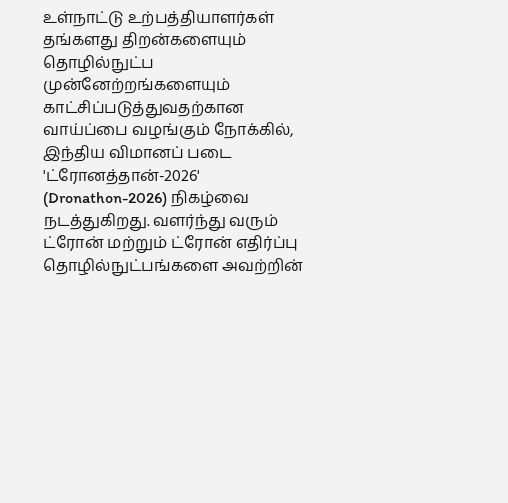உள்நாட்டு உற்பத்தியாளர்கள் தங்களது திறன்களையும் தொழில்நுட்ப முன்னேற்றங்களையும் காட்சிப்படுத்துவதற்கான வாய்ப்பை வழங்கும் நோக்கில், இந்திய விமானப் படை 'ட்ரோனத்தான்-2026' (Dronathon-2026) நிகழ்வை நடத்துகிறது. வளர்ந்து வரும் ட்ரோன் மற்றும் ட்ரோன் எதிர்ப்பு தொழில்நுட்பங்களை அவற்றின்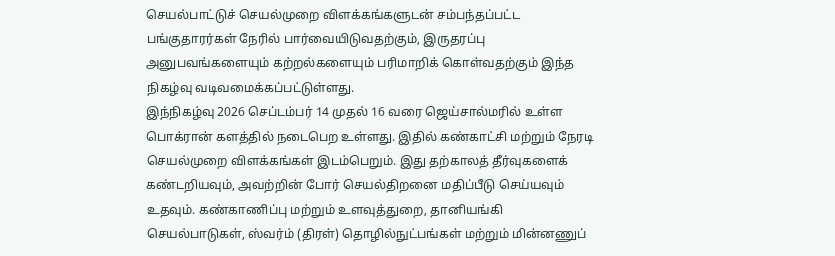செயல்பாட்டுச் செயல்முறை விளக்கங்களுடன் சம்பந்தப்பட்ட பங்குதாரர்கள் நேரில் பார்வையிடுவதற்கும், இருதரப்பு அனுபவங்களையும் கற்றல்களையும் பரிமாறிக் கொள்வதற்கும் இந்த நிகழ்வு வடிவமைக்கப்பட்டுள்ளது.
இந்நிகழ்வு 2026 செப்டம்பர் 14 முதல் 16 வரை ஜெய்சால்மரில் உள்ள பொக்ரான் களத்தில் நடைபெற உள்ளது. இதில் கண்காட்சி மற்றும் நேரடி செயல்முறை விளக்கங்கள் இடம்பெறும். இது தற்காலத் தீர்வுகளைக் கண்டறியவும், அவற்றின் போர் செயல்திறனை மதிப்பீடு செய்யவும் உதவும். கண்காணிப்பு மற்றும் உளவுத்துறை, தானியங்கி செயல்பாடுகள், ஸ்வர்ம் (திரள்) தொழில்நுட்பங்கள் மற்றும் மின்னணுப்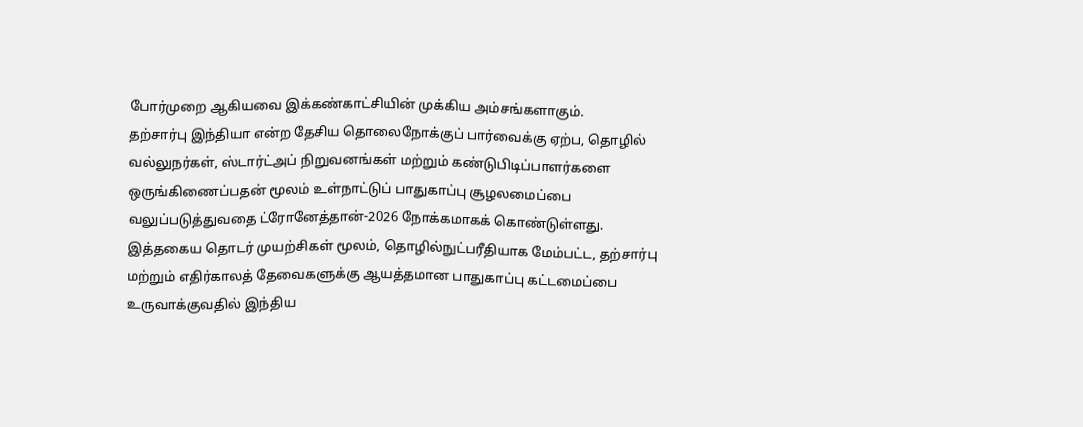போர்முறை ஆகியவை இக்கண்காட்சியின் முக்கிய அம்சங்களாகும்.
தற்சார்பு இந்தியா என்ற தேசிய தொலைநோக்குப் பார்வைக்கு ஏற்ப, தொழில் வல்லுநர்கள், ஸ்டார்ட்அப் நிறுவனங்கள் மற்றும் கண்டுபிடிப்பாளர்களை ஒருங்கிணைப்பதன் மூலம் உள்நாட்டுப் பாதுகாப்பு சூழலமைப்பை வலுப்படுத்துவதை ட்ரோனேத்தான்-2026 நோக்கமாகக் கொண்டுள்ளது. இத்தகைய தொடர் முயற்சிகள் மூலம், தொழில்நுட்பரீதியாக மேம்பட்ட, தற்சார்பு மற்றும் எதிர்காலத் தேவைகளுக்கு ஆயத்தமான பாதுகாப்பு கட்டமைப்பை உருவாக்குவதில் இந்திய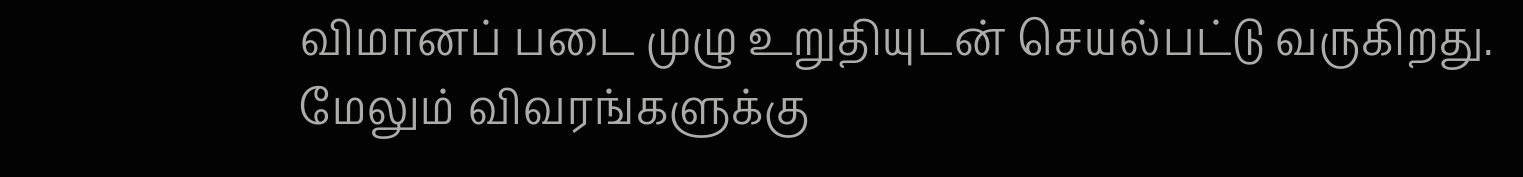விமானப் படை முழு உறுதியுடன் செயல்பட்டு வருகிறது.
மேலும் விவரங்களுக்கு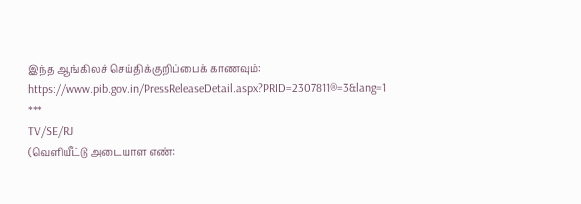இந்த ஆங்கிலச் செய்திக்குறிப்பைக் காணவும்: https://www.pib.gov.in/PressReleaseDetail.aspx?PRID=2307811®=3&lang=1
***
TV/SE/RJ
(வெளியீட்டு அடையாள எண்: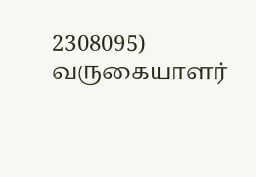2308095)
வருகையாளர்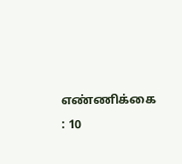எண்ணிக்கை : 10